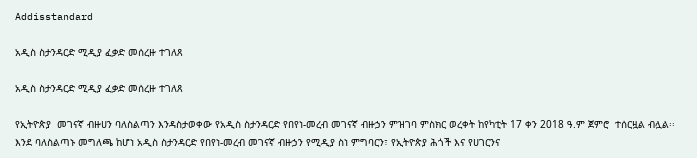Addisstandard

አዲስ ስታንዳርድ ሚዲያ ፈቃድ መሰረዙ ተገለጸ

አዲስ ስታንዳርድ ሚዲያ ፈቃድ መሰረዙ ተገለጸ

የኢትዮጵያ  መገናኛ ብዙሀን ባለስልጣን እንዳስታወቀው የአዲስ ስታንዳርድ የበየነ-መረብ መገናኛ ብዙኃን ምዝገባ ምስክር ወረቀት ከየካቲት 17 ቀን 2018 ዓ.ም ጀምሮ  ተሰርዟል ብሏል፡፡ እንደ ባለስልጣኑ መግለጫ ከሆነ አዲስ ስታንዳርድ የበየነ-መረብ መገናኛ ብዙኃን የሚዲያ ስነ ምግባርን፣ የኢትዮጵያ ሕጎች እና የሀገርንና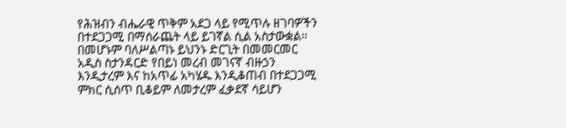የሕዝብን ብሔራዊ ጥቅም አደጋ ላይ የሚጥሉ ዘገባዎችን በተደጋጋሚ በማሰራጨት ላይ ይገኛል ሲል አስታውቋል፡፡ በመሆኑም ባለሥልጣኑ ይህንኑ ድርጊት በመመርመር አዲስ ስታንዳርድ የበይነ መረብ መገናኛ ብዙኃን እንዲታረም እና ከአጥፊ አካሄዱ እንዲቆጠብ በተደጋጋሚ ምክር ሲሰጥ ቢቆይም ለመታረም ፈቃደኛ ሳይሆን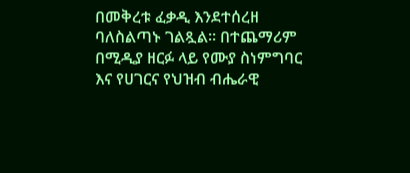በመቅረቱ ፈቃዲ እንደተሰረዘ ባለስልጣኑ ገልጿል። በተጨማሪም በሚዲያ ዘርፉ ላይ የሙያ ስነምግባር እና የሀገርና የህዝብ ብሔራዊ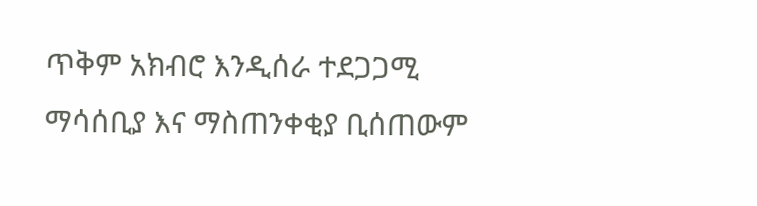ጥቅም አክብሮ እንዲሰራ ተደጋጋሚ ማሳሰቢያ እና ማስጠንቀቂያ ቢሰጠውም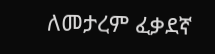ለመታረም ፈቃደኛ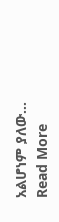አልሆነም ያለው…
Read More